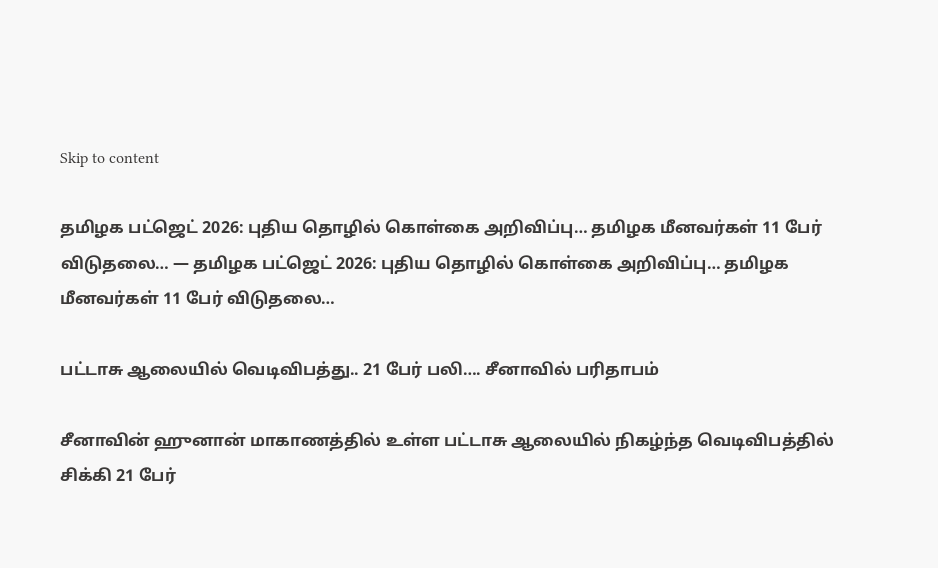Skip to content

தமிழக பட்ஜெட் 2026: புதிய தொழில் கொள்கை அறிவிப்பு… தமிழக மீனவர்கள் 11 பேர் விடுதலை… — தமிழக பட்ஜெட் 2026: புதிய தொழில் கொள்கை அறிவிப்பு… தமிழக மீனவர்கள் 11 பேர் விடுதலை…

பட்டாசு ஆலையில் வெடிவிபத்து.. 21 பேர் பலி…. சீனாவில் பரிதாபம்

சீனாவின் ஹுனான் மாகாணத்தில் உள்ள பட்டாசு ஆலையில் நிகழ்ந்த வெடிவிபத்தில் சிக்கி 21 பேர்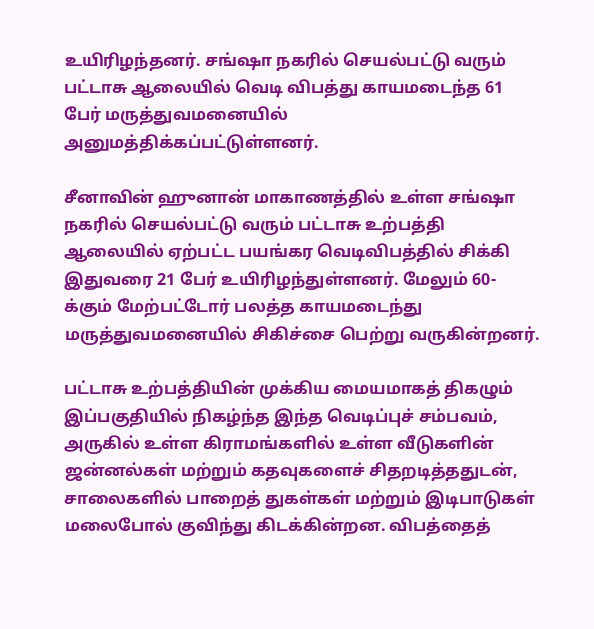உயிரிழந்தனர். சங்ஷா நகரில் செயல்பட்டு வரும் பட்டாசு ஆலையில் வெடி விபத்து காயமடைந்த 61 பேர் மருத்துவமனையில் அனுமத்திக்கப்பட்டுள்ளனர்.

சீனாவின் ஹுனான் மாகாணத்தில் உள்ள சங்ஷா நகரில் செயல்பட்டு வரும் பட்டாசு உற்பத்தி ஆலையில் ஏற்பட்ட பயங்கர வெடிவிபத்தில் சிக்கி இதுவரை 21 பேர் உயிரிழந்துள்ளனர். மேலும் 60-க்கும் மேற்பட்டோர் பலத்த காயமடைந்து மருத்துவமனையில் சிகிச்சை பெற்று வருகின்றனர்.

பட்டாசு உற்பத்தியின் முக்கிய மையமாகத் திகழும் இப்பகுதியில் நிகழ்ந்த இந்த வெடிப்புச் சம்பவம், அருகில் உள்ள கிராமங்களில் உள்ள வீடுகளின் ஜன்னல்கள் மற்றும் கதவுகளைச் சிதறடித்ததுடன், சாலைகளில் பாறைத் துகள்கள் மற்றும் இடிபாடுகள் மலைபோல் குவிந்து கிடக்கின்றன. விபத்தைத்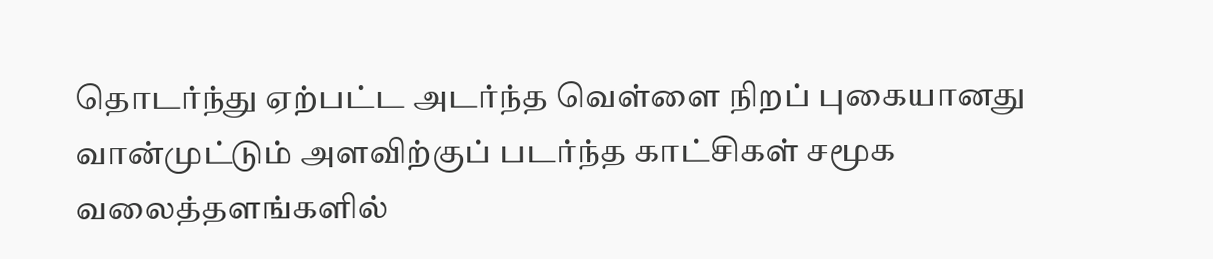தொடர்ந்து ஏற்பட்ட அடர்ந்த வெள்ளை நிறப் புகையானது வான்முட்டும் அளவிற்குப் படர்ந்த காட்சிகள் சமூக வலைத்தளங்களில்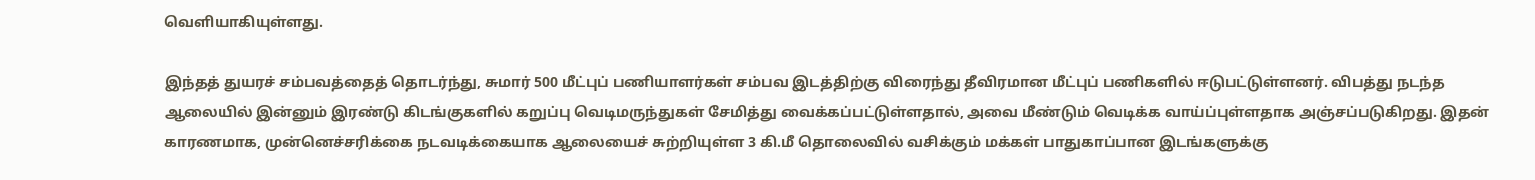வெளியாகியுள்ளது.

இந்தத் துயரச் சம்பவத்தைத் தொடர்ந்து, சுமார் 500 மீட்புப் பணியாளர்கள் சம்பவ இடத்திற்கு விரைந்து தீவிரமான மீட்புப் பணிகளில் ஈடுபட்டுள்ளனர். விபத்து நடந்த ஆலையில் இன்னும் இரண்டு கிடங்குகளில் கறுப்பு வெடிமருந்துகள் சேமித்து வைக்கப்பட்டுள்ளதால், அவை மீண்டும் வெடிக்க வாய்ப்புள்ளதாக அஞ்சப்படுகிறது. இதன் காரணமாக, முன்னெச்சரிக்கை நடவடிக்கையாக ஆலையைச் சுற்றியுள்ள 3 கி.மீ தொலைவில் வசிக்கும் மக்கள் பாதுகாப்பான இடங்களுக்கு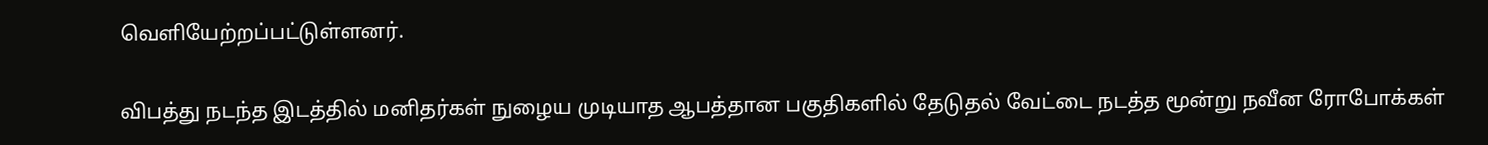வெளியேற்றப்பட்டுள்ளனர்.

விபத்து நடந்த இடத்தில் மனிதர்கள் நுழைய முடியாத ஆபத்தான பகுதிகளில் தேடுதல் வேட்டை நடத்த மூன்று நவீன ரோபோக்கள்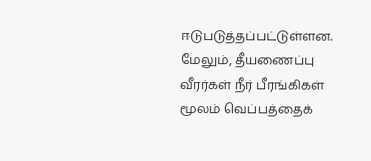ஈடுபடுத்தப்பட்டுள்ளன. மேலும், தீயணைப்பு வீரர்கள் நீர் பீரங்கிகள் மூலம் வெப்பத்தைக்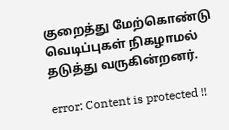குறைத்து மேற்கொண்டு வெடிப்புகள் நிகழாமல் தடுத்து வருகின்றனர்.

error: Content is protected !!